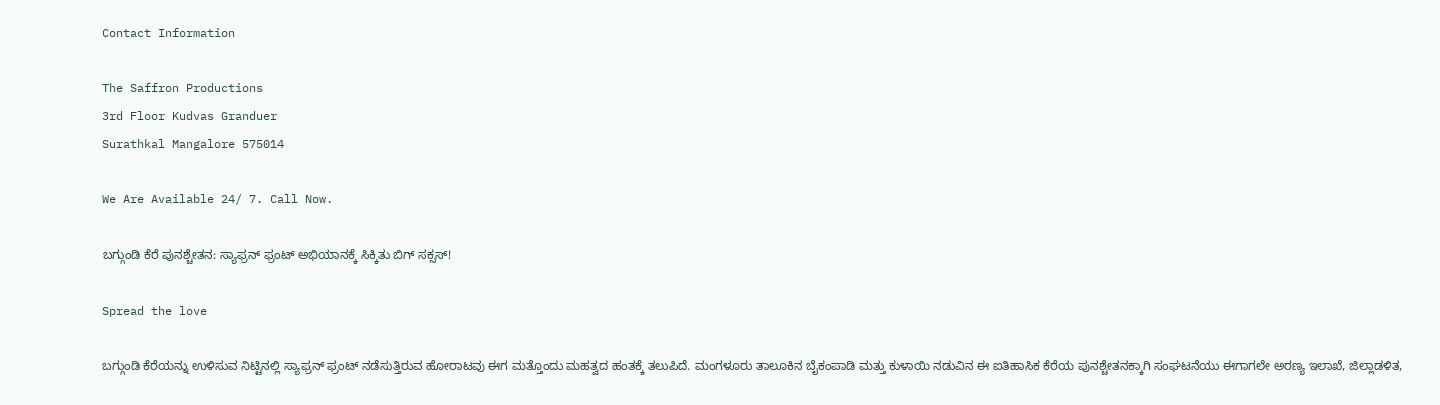Contact Information

The Saffron Productions
3rd Floor Kudvas Granduer
Surathkal Mangalore 575014

We Are Available 24/ 7. Call Now.

ಬಗ್ಗುಂಡಿ ಕೆರೆ ಪುನಶ್ಚೇತನ: ಸ್ಯಾಫ್ರನ್ ಫ್ರಂಟ್ ಅಭಿಯಾನಕ್ಕೆ ಸಿಕ್ಕಿತು ಬಿಗ್ ಸಕ್ಸಸ್!

Spread the love

ಬಗ್ಗುಂಡಿ ಕೆರೆಯನ್ನು ಉಳಿಸುವ ನಿಟ್ಟಿನಲ್ಲಿ ಸ್ಯಾಫ್ರನ್ ಫ್ರಂಟ್ ನಡೆಸುತ್ತಿರುವ ಹೋರಾಟವು ಈಗ ಮತ್ತೊಂದು ಮಹತ್ವದ ಹಂತಕ್ಕೆ ತಲುಪಿದೆ. ಮಂಗಳೂರು ತಾಲೂಕಿನ ಬೈಕಂಪಾಡಿ ಮತ್ತು ಕುಳಾಯಿ ನಡುವಿನ ಈ ಐತಿಹಾಸಿಕ ಕೆರೆಯ ಪುನಶ್ಚೇತನಕ್ಕಾಗಿ ಸಂಘಟನೆಯು ಈಗಾಗಲೇ ಅರಣ್ಯ ಇಲಾಖೆ, ಜಿಲ್ಲಾಡಳಿತ,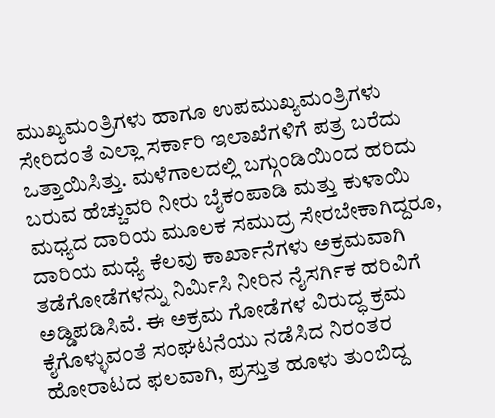ಮುಖ್ಯಮಂತ್ರಿಗಳು ಹಾಗೂ ಉಪಮುಖ್ಯಮಂತ್ರಿಗಳು ಸೇರಿದಂತೆ ಎಲ್ಲಾ ಸರ್ಕಾರಿ ಇಲಾಖೆಗಳಿಗೆ ಪತ್ರ ಬರೆದು ಒತ್ತಾಯಿಸಿತ್ತು. ಮಳೆಗಾಲದಲ್ಲಿ ಬಗ್ಗುಂಡಿಯಿಂದ ಹರಿದು ಬರುವ ಹೆಚ್ಚುವರಿ ನೀರು ಬೈಕಂಪಾಡಿ ಮತ್ತು ಕುಳಾಯಿ ಮಧ್ಯದ ದಾರಿಯ ಮೂಲಕ ಸಮುದ್ರ ಸೇರಬೇಕಾಗಿದ್ದರೂ, ದಾರಿಯ ಮಧ್ಯೆ ಕೆಲವು ಕಾರ್ಖಾನೆಗಳು ಅಕ್ರಮವಾಗಿ ತಡೆಗೋಡೆಗಳನ್ನು ನಿರ್ಮಿಸಿ ನೀರಿನ ನೈಸರ್ಗಿಕ ಹರಿವಿಗೆ ಅಡ್ಡಿಪಡಿಸಿವೆ. ಈ ಅಕ್ರಮ ಗೋಡೆಗಳ ವಿರುದ್ಧ ಕ್ರಮ ಕೈಗೊಳ್ಳುವಂತೆ ಸಂಘಟನೆಯು ನಡೆಸಿದ ನಿರಂತರ ಹೋರಾಟದ ಫಲವಾಗಿ, ಪ್ರಸ್ತುತ ಹೂಳು ತುಂಬಿದ್ದ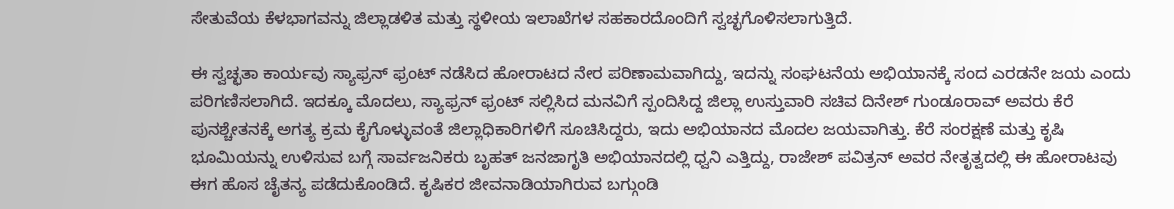ಸೇತುವೆಯ ಕೆಳಭಾಗವನ್ನು ಜಿಲ್ಲಾಡಳಿತ ಮತ್ತು ಸ್ಥಳೀಯ ಇಲಾಖೆಗಳ ಸಹಕಾರದೊಂದಿಗೆ ಸ್ವಚ್ಛಗೊಳಿಸಲಾಗುತ್ತಿದೆ.

ಈ ಸ್ವಚ್ಛತಾ ಕಾರ್ಯವು ಸ್ಯಾಫ್ರನ್ ಫ್ರಂಟ್ ನಡೆಸಿದ ಹೋರಾಟದ ನೇರ ಪರಿಣಾಮವಾಗಿದ್ದು, ಇದನ್ನು ಸಂಘಟನೆಯ ಅಭಿಯಾನಕ್ಕೆ ಸಂದ ಎರಡನೇ ಜಯ ಎಂದು ಪರಿಗಣಿಸಲಾಗಿದೆ. ಇದಕ್ಕೂ ಮೊದಲು, ಸ್ಯಾಫ್ರನ್ ಫ್ರಂಟ್ ಸಲ್ಲಿಸಿದ ಮನವಿಗೆ ಸ್ಪಂದಿಸಿದ್ದ ಜಿಲ್ಲಾ ಉಸ್ತುವಾರಿ ಸಚಿವ ದಿನೇಶ್ ಗುಂಡೂರಾವ್ ಅವರು ಕೆರೆ ಪುನಶ್ಚೇತನಕ್ಕೆ ಅಗತ್ಯ ಕ್ರಮ ಕೈಗೊಳ್ಳುವಂತೆ ಜಿಲ್ಲಾಧಿಕಾರಿಗಳಿಗೆ ಸೂಚಿಸಿದ್ದರು, ಇದು ಅಭಿಯಾನದ ಮೊದಲ ಜಯವಾಗಿತ್ತು. ಕೆರೆ ಸಂರಕ್ಷಣೆ ಮತ್ತು ಕೃಷಿ ಭೂಮಿಯನ್ನು ಉಳಿಸುವ ಬಗ್ಗೆ ಸಾರ್ವಜನಿಕರು ಬೃಹತ್ ಜನಜಾಗೃತಿ ಅಭಿಯಾನದಲ್ಲಿ ಧ್ವನಿ ಎತ್ತಿದ್ದು, ರಾಜೇಶ್ ಪವಿತ್ರನ್ ಅವರ ನೇತೃತ್ವದಲ್ಲಿ ಈ ಹೋರಾಟವು ಈಗ ಹೊಸ ಚೈತನ್ಯ ಪಡೆದುಕೊಂಡಿದೆ. ಕೃಷಿಕರ ಜೀವನಾಡಿಯಾಗಿರುವ ಬಗ್ಗುಂಡಿ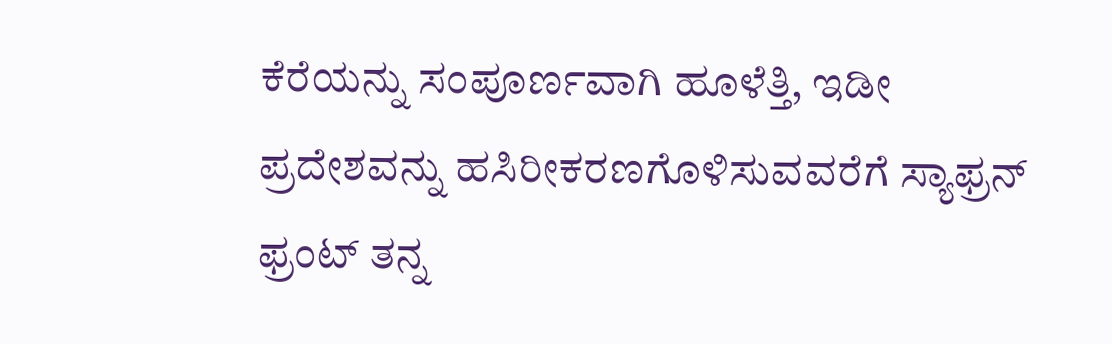ಕೆರೆಯನ್ನು ಸಂಪೂರ್ಣವಾಗಿ ಹೂಳೆತ್ತಿ, ಇಡೀ ಪ್ರದೇಶವನ್ನು ಹಸಿರೀಕರಣಗೊಳಿಸುವವರೆಗೆ ಸ್ಯಾಫ್ರನ್ ಫ್ರಂಟ್ ತನ್ನ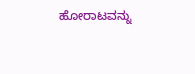ಹೋರಾಟವನ್ನು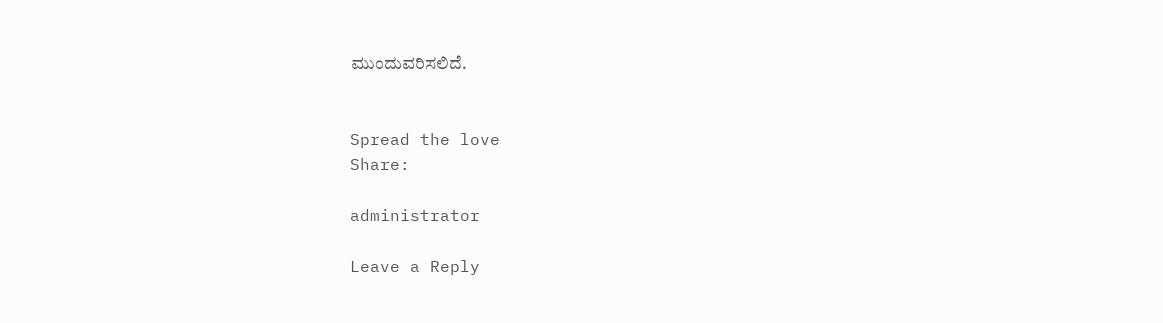ಮುಂದುವರಿಸಲಿದೆ.


Spread the love
Share:

administrator

Leave a Reply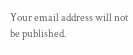Your email address will not be published.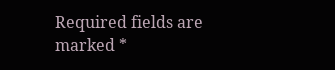Required fields are marked *